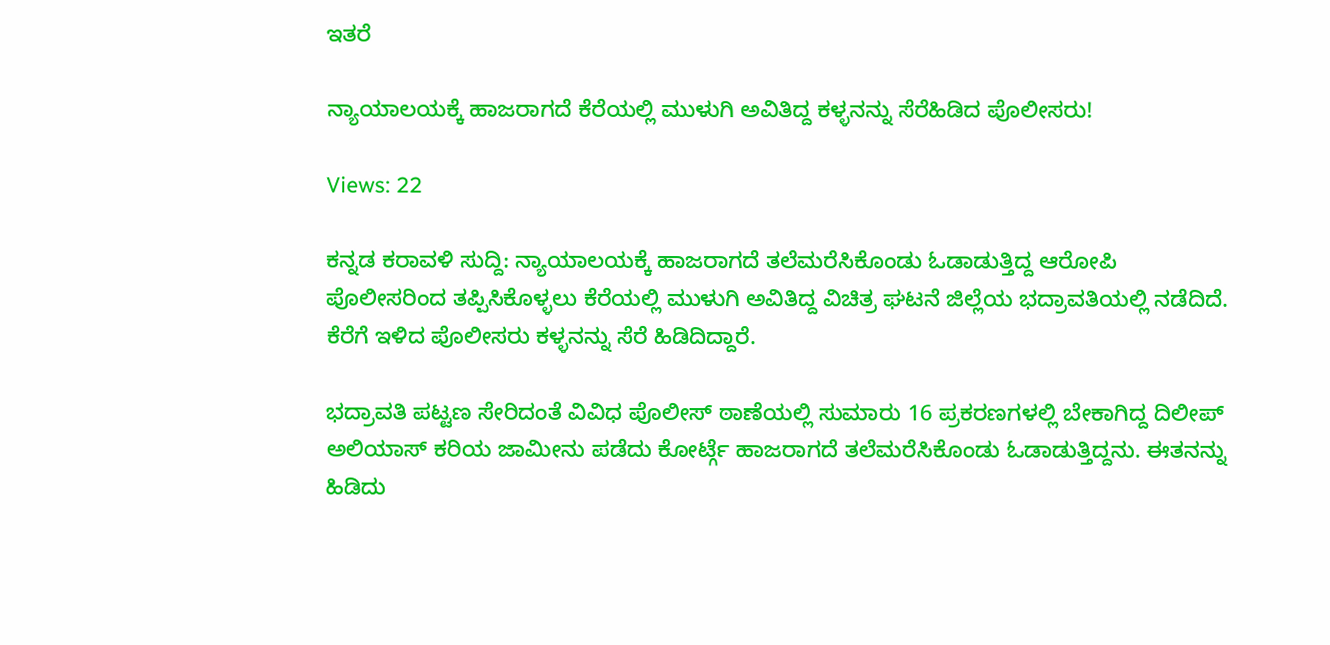ಇತರೆ

ನ್ಯಾಯಾಲಯಕ್ಕೆ‌ ಹಾಜರಾಗದೆ ಕೆರೆಯಲ್ಲಿ ಮುಳುಗಿ ಅವಿತಿದ್ದ ಕಳ್ಳನನ್ನು ಸೆರೆಹಿಡಿದ ಪೊಲೀಸರು!

Views: 22

ಕನ್ನಡ ಕರಾವಳಿ ಸುದ್ದಿ: ನ್ಯಾಯಾಲಯಕ್ಕೆ‌ ಹಾಜರಾಗದೆ ತಲೆಮರೆಸಿಕೊಂಡು‌ ಓಡಾಡುತ್ತಿದ್ದ ಆರೋಪಿ ಪೊಲೀಸರಿಂದ ತಪ್ಪಿಸಿಕೊಳ್ಳಲು ಕೆರೆಯಲ್ಲಿ ಮುಳುಗಿ ಅವಿತಿದ್ದ ವಿಚಿತ್ರ ಘಟನೆ ಜಿಲ್ಲೆಯ ಭದ್ರಾವತಿಯಲ್ಲಿ ನಡೆದಿದೆ. ಕೆರೆಗೆ ಇಳಿದ ಪೊಲೀಸರು ಕಳ್ಳನನ್ನು ಸೆರೆ ಹಿಡಿದಿದ್ದಾರೆ.

ಭದ್ರಾವತಿ ಪಟ್ಟಣ ಸೇರಿದಂತೆ ವಿವಿಧ ಪೊಲೀಸ್ ಠಾಣೆಯಲ್ಲಿ ಸುಮಾರು 16 ಪ್ರಕರಣಗಳಲ್ಲಿ ಬೇಕಾಗಿದ್ದ ದಿಲೀಪ್ ಅಲಿಯಾಸ್ ಕರಿಯ ಜಾಮೀನು ಪಡೆದು ಕೋರ್ಟ್ಗೆ ಹಾಜರಾಗದೆ ತಲೆಮರೆಸಿಕೊಂಡು ಓಡಾಡುತ್ತಿದ್ದನು. ಈತನನ್ನು ಹಿಡಿದು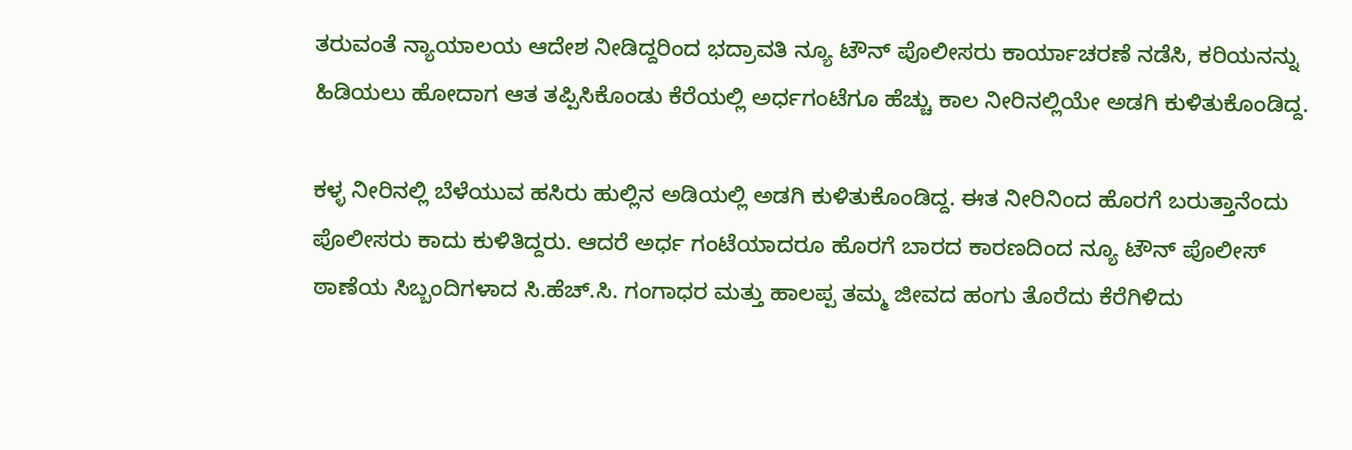ತರುವಂತೆ ನ್ಯಾಯಾಲಯ ಆದೇಶ ನೀಡಿದ್ದರಿಂದ ಭದ್ರಾವತಿ ನ್ಯೂ ಟೌನ್ ಪೊಲೀಸರು ಕಾರ್ಯಾಚರಣೆ ನಡೆಸಿ, ಕರಿಯನನ್ನು ಹಿಡಿಯಲು ಹೋದಾಗ ಆತ ತಪ್ಪಿಸಿಕೊಂಡು ಕೆರೆಯಲ್ಲಿ ಅರ್ಧಗಂಟೆಗೂ ಹೆಚ್ಚು ಕಾಲ ನೀರಿನಲ್ಲಿಯೇ ಅಡಗಿ ಕುಳಿತು‌ಕೊಂಡಿದ್ದ.

ಕಳ್ಳ ನೀರಿನಲ್ಲಿ ಬೆಳೆಯುವ ಹಸಿರು ಹುಲ್ಲಿನ ಅಡಿಯಲ್ಲಿ ಅಡಗಿ ಕುಳಿತುಕೊಂಡಿದ್ದ. ಈತ ನೀರಿನಿಂದ ಹೊರಗೆ ಬರುತ್ತಾನೆಂದು‌ ಪೊಲೀಸರು ಕಾದು ಕುಳಿತಿದ್ದರು. ಆದರೆ ಅರ್ಧ ಗಂಟೆಯಾದರೂ ಹೊರಗೆ ಬಾರದ ಕಾರಣದಿಂದ ನ್ಯೂ ಟೌನ್ ಪೊಲೀಸ್ ಠಾಣೆಯ ಸಿಬ್ಬಂದಿಗಳಾದ ಸಿ.ಹೆಚ್.ಸಿ. ಗಂಗಾಧರ ಮತ್ತು ಹಾಲಪ್ಪ ತಮ್ಮ‌ ಜೀವದ ಹಂಗು ತೊರೆದು ಕೆರೆಗಿಳಿದು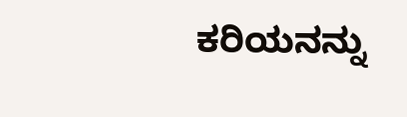ಕರಿಯನನ್ನು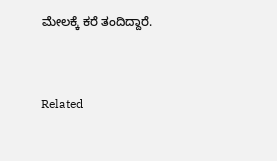ಮೇಲಕ್ಕೆ ಕರೆ ತಂದಿದ್ದಾರೆ.



Related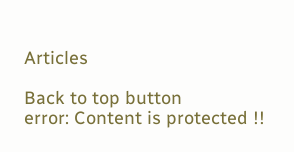Articles

Back to top button
error: Content is protected !!